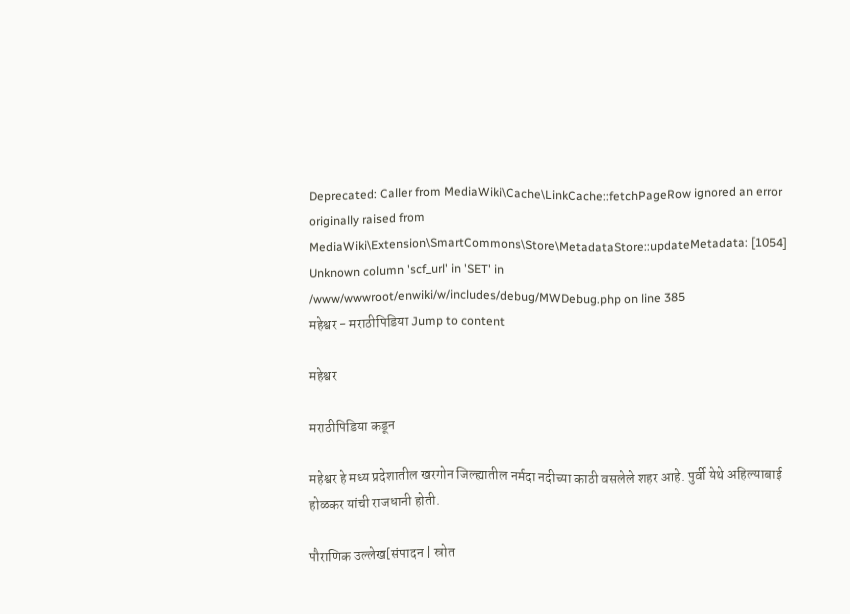Deprecated: Caller from MediaWiki\Cache\LinkCache::fetchPageRow ignored an error originally raised from MediaWiki\Extension\SmartCommons\Store\MetadataStore::updateMetadata: [1054] Unknown column 'scf_url' in 'SET' in /www/wwwroot/enwiki/w/includes/debug/MWDebug.php on line 385
महेश्वर - मराठीपिडिया Jump to content

महेश्वर

मराठीपिडिया कडून

महेश्वर हे मध्य प्रदेशातील खरगोन जिल्ह्यातील नर्मदा नदीच्या काठी वसलेले शहर आहे. पुर्वी येथे अहिल्याबाई होळकर यांची राजधानी होती.

पौराणिक उल्लेख[संपादन | स्रोत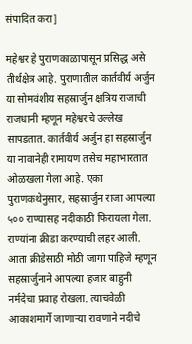संपादित करा]

महेश्वर हे पुराणकाळापासून प्रसिद्ध असे तीर्थक्षेत्र आहे. पुराणातील कार्तवीर्य अर्जुन या सोमवंशीय सहस्रार्जुन क्षत्रिय राजाची राजधानी म्हणून महेश्वरचे उल्लेख सापडतात. कार्तवीर्य अर्जुन हा सहस्रार्जुन या नावानेही रामायण तसेच महाभारतात ओळखला गेला आहे. एका पुराणकथेनुसार, सहस्रार्जुन राजा आपल्या ५०० राण्यासह नदीकाठी फिरायला गेला. राण्यांना क्रीडा करण्याची लहर आली. आता क्रीडेसाठी मोठी जागा पाहिजे म्हणून सहस्रार्जुनाने आपल्या हजार बाहुनी नर्मदेचा प्रवाह रोखला. त्याचवेळी आकाशमार्गे जाणाऱ्या रावणाने नदीचे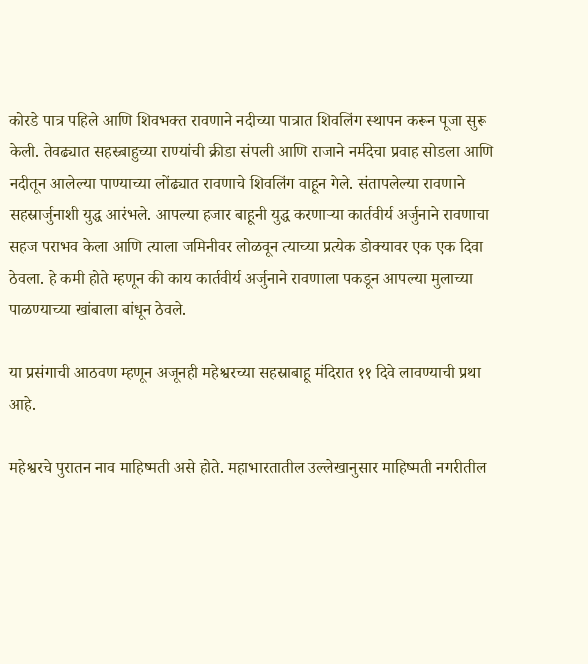कोरडे पात्र पहिले आणि शिवभक्त रावणाने नदीच्या पात्रात शिवलिंग स्थापन करून पूजा सुरू केली. तेवढ्यात सहस्र्बाहुच्या राण्यांची क्रीडा संपली आणि राजाने नर्मदेचा प्रवाह सोडला आणि नदीतून आलेल्या पाण्याच्या लोंढ्यात रावणाचे शिवलिंग वाहून गेले. संतापलेल्या रावणाने सहस्रार्जुनाशी युद्ध आरंभले. आपल्या हजार बाहूनी युद्ध करणाऱ्या कार्तवीर्य अर्जुनाने रावणाचा सहज पराभव केला आणि त्याला जमिनीवर लोळवून त्याच्या प्रत्येक डोक्यावर एक एक दिवा ठेवला. हे कमी होते म्हणून की काय कार्तवीर्य अर्जुनाने रावणाला पकडून आपल्या मुलाच्या पाळण्याच्या खांबाला बांधून ठेवले.

या प्रसंगाची आठवण म्हणून अजूनही महेश्वरच्या सहस्राबाहू मंदिरात ११ दिवे लावण्याची प्रथा आहे.

महेश्वरचे पुरातन नाव माहिष्मती असे होते. महाभारतातील उल्लेखानुसार माहिष्मती नगरीतील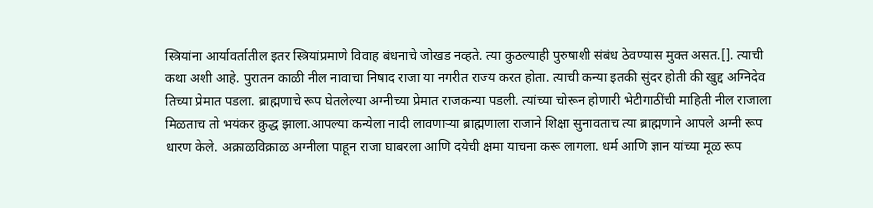स्त्रियांना आर्यावर्तातील इतर स्त्रियांप्रमाणे विवाह बंधनाचे जोखड नव्हते. त्या कुठल्याही पुरुषाशी संबंध ठेवण्यास मुक्त असत.[]. त्याची कथा अशी आहे. पुरातन काळी नील नावाचा निषाद राजा या नगरीत राज्य करत होता. त्याची कन्या इतकी सुंदर होती की खुद्द अग्निदेव तिच्या प्रेमात पडला. ब्राह्मणाचे रूप घेतलेल्या अग्नीच्या प्रेमात राजकन्या पडली. त्यांच्या चोरून होणारी भेटीगाठींची माहिती नील राजाला मिळताच तो भयंकर क्रुद्ध झाला.आपल्या कन्येला नादी लावणाऱ्या ब्राह्मणाला राजाने शिक्षा सुनावताच त्या ब्राह्मणाने आपले अग्नी रूप धारण केले. अक्राळविक्राळ अग्नीला पाहून राजा घाबरला आणि दयेची क्षमा याचना करू लागला. धर्म आणि ज्ञान यांच्या मूळ रूप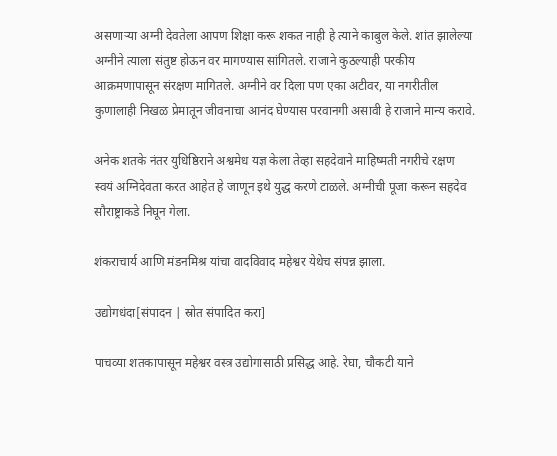असणाऱ्या अग्नी देवतेला आपण शिक्षा करू शकत नाही हे त्याने काबुल केले. शांत झालेल्या अग्नीने त्याला संतुष्ट होऊन वर मागण्यास सांगितले. राजाने कुठल्याही परकीय आक्रमणापासून संरक्षण मागितले. अग्नीने वर दिला पण एका अटीवर, या नगरीतील कुणालाही निखळ प्रेमातून जीवनाचा आनंद घेण्यास परवानगी असावी हे राजाने मान्य करावे.

अनेक शतके नंतर युधिष्ठिराने अश्वमेध यज्ञ केला तेव्हा सहदेवाने माहिष्मती नगरीचे रक्षण स्वयं अग्निदेवता करत आहेत हे जाणून इथे युद्ध करणे टाळले. अग्नीची पूजा करून सहदेव सौराष्ट्राकडे निघून गेला.

शंकराचार्य आणि मंडनमिश्र यांचा वादविवाद महेश्वर येथेच संपन्न झाला.

उद्योगधंदा[संपादन | स्रोत संपादित करा]

पाचव्या शतकापासून महेश्वर वस्त्र उद्योगासाठी प्रसिद्ध आहे. रेघा, चौकटी याने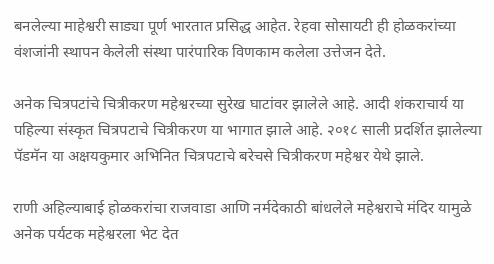बनलेल्या माहेश्वरी साड्या पूर्ण भारतात प्रसिद्ध आहेत. रेहवा सोसायटी ही होळकरांच्या वंशजांनी स्थापन केलेली संस्था पारंपारिक विणकाम कलेला उत्तेजन देते.

अनेक चित्रपटांचे चित्रीकरण महेश्वरच्या सुरेख घाटांवर झालेले आहे. आदी शंकराचार्य या पहिल्या संस्कृत चित्रपटाचे चित्रीकरण या भागात झाले आहे. २०१८ साली प्रदर्शित झालेल्या पॅडमॅन या अक्षयकुमार अभिनित चित्रपटाचे बरेचसे चित्रीकरण महेश्वर येथे झाले.

राणी अहिल्याबाई होळकरांचा राजवाडा आणि नर्मदेकाठी बांधलेले महेश्वराचे मंदिर यामुळे अनेक पर्यटक महेश्वरला भेट देत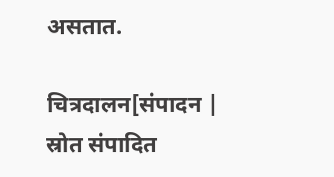असतात.

चित्रदालन[संपादन | स्रोत संपादित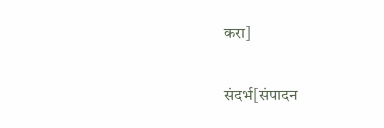करा]

संदर्भ[संपादन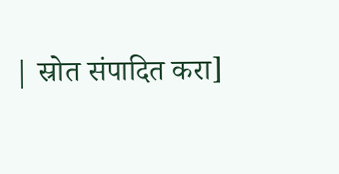| स्रोत संपादित करा]